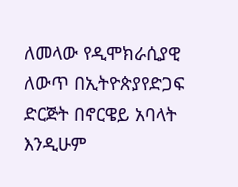ለመላው የዲሞክራሲያዊ ለውጥ በኢትዮጵያየድጋፍ ድርጅት በኖርዌይ አባላት እንዲሁም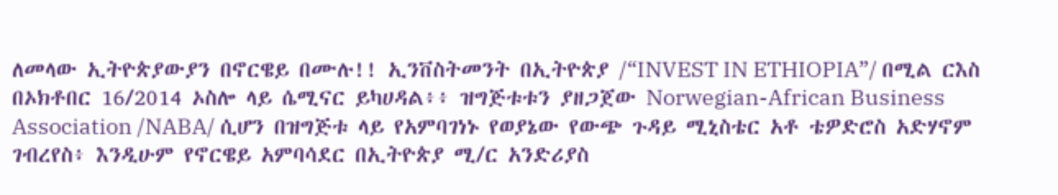ለመላው ኢትዮጵያውያን በኖርዌይ በሙሉ!! ኢንቨስትመንት በኢትዮጵያ /“INVEST IN ETHIOPIA”/ በሚል ርእስ በኦክቶበር 16/2014 ኦስሎ ላይ ሴሚናር ይካሀዳል፥፥ ዝግጅቱቱን ያዘጋጀው Norwegian-African Business Association /NABA/ ሲሆን በዝግጅቱ ላይ የአምባገነኑ የወያኔው የውጭ ጉዳይ ሚኒስቴር አቶ ቴዎድሮስ አድሃኖም ገብረየስ፥ እንዲሁም የኖርዌይ አምባሳደር በኢትዮጵያ ሚ/ር አንድሪያስ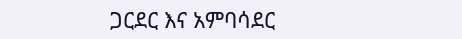ጋርደር እና አምባሳደር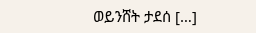ወይንሸት ታደሰ […]